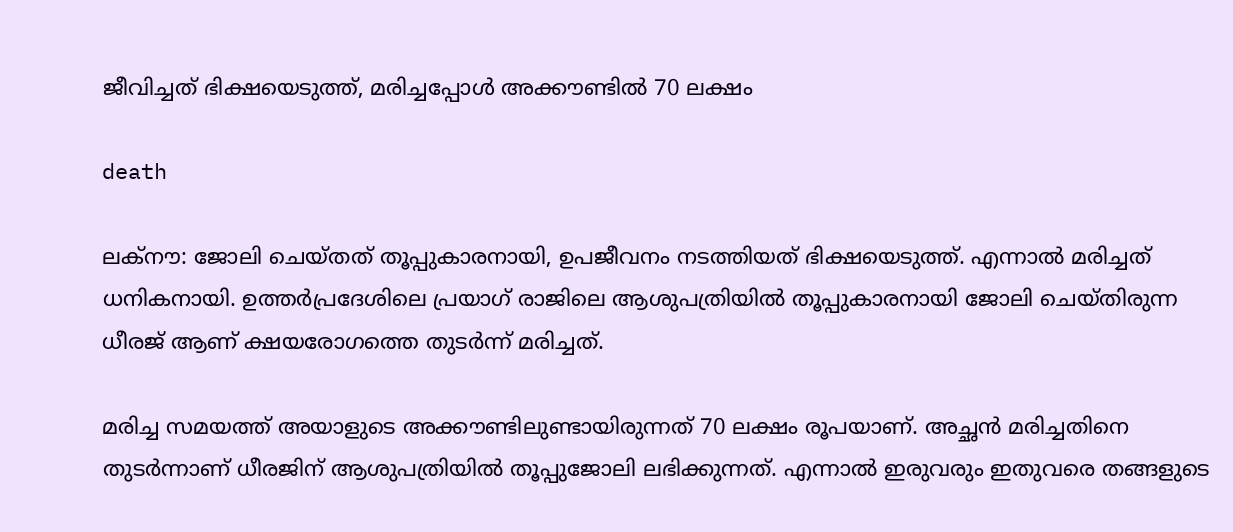ജീവിച്ചത് ഭിക്ഷയെടുത്ത്, മരിച്ചപ്പോൾ അക്കൗണ്ടിൽ 70 ലക്ഷം

death

ലക്‌നൗ: ജോലി ചെയ്തത് തൂപ്പുകാരനായി, ഉപജീവനം നടത്തിയത് ഭിക്ഷയെടുത്ത്. എന്നാല്‍ മരിച്ചത് ധനികനായി. ഉത്തര്‍പ്രദേശിലെ പ്രയാഗ് രാജിലെ ആശുപത്രിയില്‍ തൂപ്പുകാരനായി ജോലി ചെയ്തിരുന്ന ധീരജ് ആണ് ക്ഷയരോഗത്തെ തുടര്‍ന്ന് മരിച്ചത്.

മരിച്ച സമയത്ത് അയാളുടെ അക്കൗണ്ടിലുണ്ടായിരുന്നത് 70 ലക്ഷം രൂപയാണ്. അച്ഛന്‍ മരിച്ചതിനെ തുടര്‍ന്നാണ് ധീരജിന് ആശുപത്രിയില്‍ തൂപ്പുജോലി ലഭിക്കുന്നത്. എന്നാല്‍ ഇരുവരും ഇതുവരെ തങ്ങളുടെ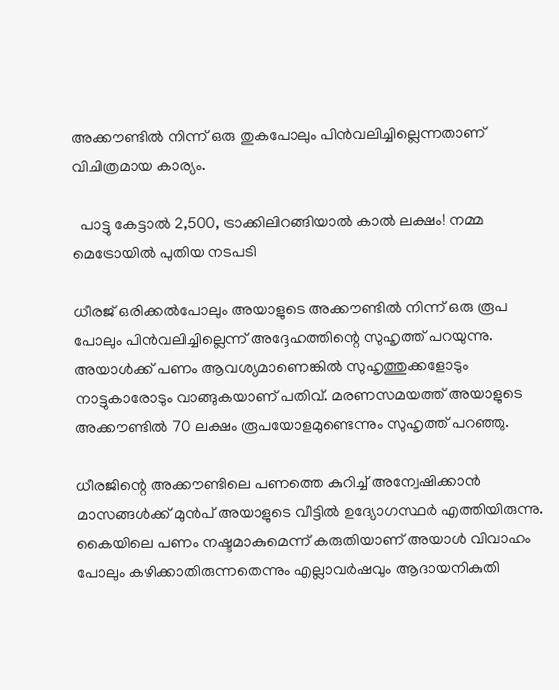അക്കൗണ്ടില്‍ നിന്ന് ഒരു തുകപോലും പിന്‍വലിച്ചില്ലെന്നതാണ് വിചിത്രമായ കാര്യം.

  പാട്ടു കേട്ടാൽ 2,500, ട്രാക്കിലിറങ്ങിയാൽ കാൽ ലക്ഷം! നമ്മ മെട്രോയിൽ പുതിയ നടപടി

ധീരജ് ഒരിക്കല്‍പോലും അയാളുടെ അക്കൗണ്ടില്‍ നിന്ന് ഒരു രൂപ പോലും പിന്‍വലിച്ചില്ലെന്ന് അദ്ദേഹത്തിന്റെ സുഹൃത്ത് പറയുന്നു. അയാള്‍ക്ക് പണം ആവശ്യമാണെങ്കില്‍ സുഹൃത്തുക്കളോടും നാട്ടുകാരോടും വാങ്ങുകയാണ് പതിവ്. മരണസമയത്ത് അയാളുടെ അക്കൗണ്ടില്‍ 70 ലക്ഷം രൂപയോളമുണ്ടെന്നും സുഹൃത്ത് പറഞ്ഞു.

ധീരജിന്റെ അക്കൗണ്ടിലെ പണത്തെ കുറിച്ച്‌ അന്വേഷിക്കാന്‍ മാസങ്ങള്‍ക്ക് മുന്‍പ് അയാളുടെ വീട്ടില്‍ ഉദ്യോഗസ്ഥര്‍ എത്തിയിരുന്നു. കൈയിലെ പണം നഷ്ടമാകുമെന്ന് കരുതിയാണ് അയാള്‍ വിവാഹം പോലും കഴിക്കാതിരുന്നതെന്നും എല്ലാവര്‍ഷവും ആദായനികുതി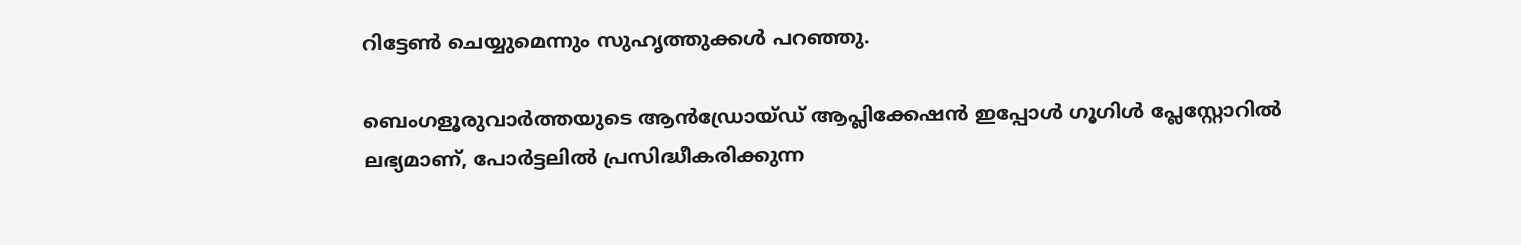റിട്ടേണ്‍ ചെയ്യുമെന്നും സുഹൃത്തുക്കൾ പറഞ്ഞു.

ബെംഗളൂരുവാർത്തയുടെ ആൻഡ്രോയ്ഡ് ആപ്ലിക്കേഷൻ ഇപ്പോൾ ഗൂഗിൾ പ്ലേസ്റ്റോറിൽ ലഭ്യമാണ്, പോർട്ടലിൽ പ്രസിദ്ധീകരിക്കുന്ന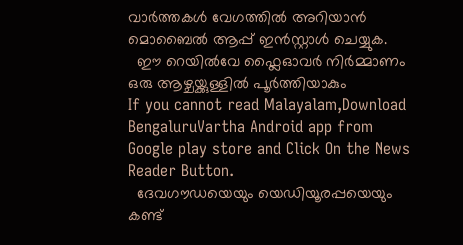വാർത്തകൾ വേഗത്തിൽ അറിയാൻ മൊബൈൽ ആപ്പ് ഇൻസ്റ്റാൾ ചെയ്യുക.
  ഈ റെയിൽവേ ഫ്ലൈഓവർ നിർമ്മാണം ഒരു ആഴ്ചയ്ക്കുള്ളിൽ പൂർത്തിയാകും
If you cannot read Malayalam,Download BengaluruVartha Android app from Google play store and Click On the News Reader Button.
  ദേവഗൗഡയെയും യെഡിയൂരപ്പയെയും കണ്ട്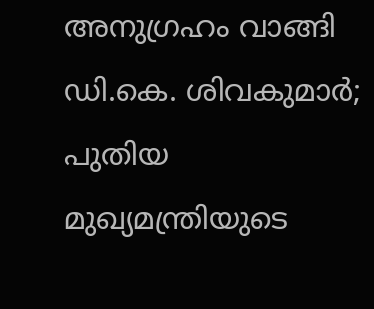അനുഗ്രഹം വാങ്ങി ഡി.കെ. ശിവകുമാർ; പുതിയ മുഖ്യമന്ത്രിയുടെ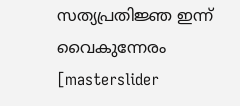സത്യപ്രതിജ്ഞ ഇന്ന് വൈകുന്നേരം
[masterslider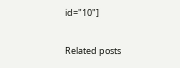id="10"]

Related posts